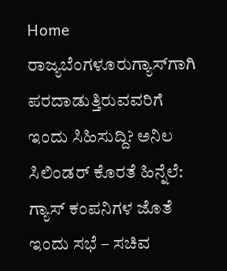Home ರಾಜ್ಯಬೆಂಗಳೂರುಗ್ಯಾಸ್‌ಗಾಗಿ ಪರದಾಡುತ್ತಿರುವವರಿಗೆ ಇಂದು ಸಿಹಿಸುದ್ದಿ? ಅನಿಲ ಸಿಲಿಂಡರ್ ಕೊರತೆ ಹಿನ್ನೆಲೆ: ಗ್ಯಾಸ್ ಕಂಪನಿಗಳ ಜೊತೆ ಇಂದು ಸಭೆ – ಸಚಿವ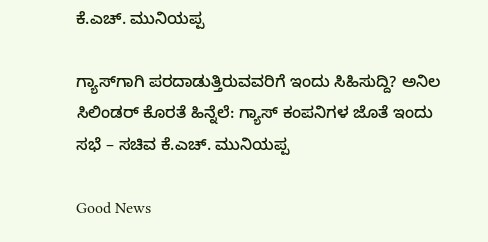ಕೆ.ಎಚ್. ಮುನಿಯಪ್ಪ

ಗ್ಯಾಸ್‌ಗಾಗಿ ಪರದಾಡುತ್ತಿರುವವರಿಗೆ ಇಂದು ಸಿಹಿಸುದ್ದಿ? ಅನಿಲ ಸಿಲಿಂಡರ್ ಕೊರತೆ ಹಿನ್ನೆಲೆ: ಗ್ಯಾಸ್ ಕಂಪನಿಗಳ ಜೊತೆ ಇಂದು ಸಭೆ – ಸಚಿವ ಕೆ.ಎಚ್. ಮುನಿಯಪ್ಪ

Good News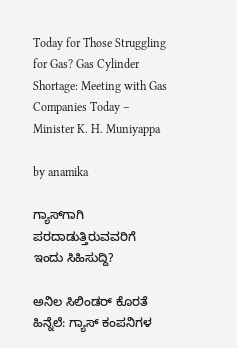Today for Those Struggling for Gas? Gas Cylinder Shortage: Meeting with Gas Companies Today – Minister K. H. Muniyappa

by anamika

ಗ್ಯಾಸ್‌ಗಾಗಿ ಪರದಾಡುತ್ತಿರುವವರಿಗೆ ಇಂದು ಸಿಹಿಸುದ್ದಿ?

ಅನಿಲ ಸಿಲಿಂಡರ್ ಕೊರತೆ ಹಿನ್ನೆಲೆ: ಗ್ಯಾಸ್ ಕಂಪನಿಗಳ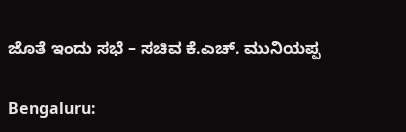ಜೊತೆ ಇಂದು ಸಭೆ – ಸಚಿವ ಕೆ.ಎಚ್. ಮುನಿಯಪ್ಪ

Bengaluru: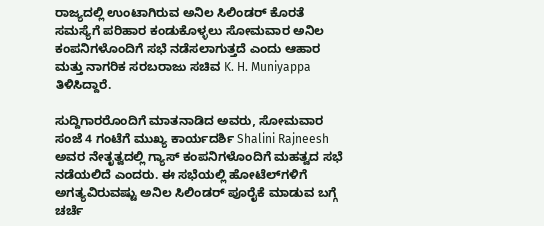ರಾಜ್ಯದಲ್ಲಿ ಉಂಟಾಗಿರುವ ಅನಿಲ ಸಿಲಿಂಡರ್ ಕೊರತೆ ಸಮಸ್ಯೆಗೆ ಪರಿಹಾರ ಕಂಡುಕೊಳ್ಳಲು ಸೋಮವಾರ ಅನಿಲ ಕಂಪನಿಗಳೊಂದಿಗೆ ಸಭೆ ನಡೆಸಲಾಗುತ್ತದೆ ಎಂದು ಆಹಾರ ಮತ್ತು ನಾಗರಿಕ ಸರಬರಾಜು ಸಚಿವ K. H. Muniyappa ತಿಳಿಸಿದ್ದಾರೆ.

ಸುದ್ದಿಗಾರರೊಂದಿಗೆ ಮಾತನಾಡಿದ ಅವರು, ಸೋಮವಾರ ಸಂಜೆ 4 ಗಂಟೆಗೆ ಮುಖ್ಯ ಕಾರ್ಯದರ್ಶಿ Shalini Rajneesh ಅವರ ನೇತೃತ್ವದಲ್ಲಿ ಗ್ಯಾಸ್ ಕಂಪನಿಗಳೊಂದಿಗೆ ಮಹತ್ವದ ಸಭೆ ನಡೆಯಲಿದೆ ಎಂದರು. ಈ ಸಭೆಯಲ್ಲಿ ಹೋಟೆಲ್‌ಗಳಿಗೆ ಅಗತ್ಯವಿರುವಷ್ಟು ಅನಿಲ ಸಿಲಿಂಡರ್ ಪೂರೈಕೆ ಮಾಡುವ ಬಗ್ಗೆ ಚರ್ಚೆ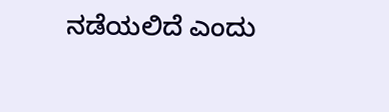ನಡೆಯಲಿದೆ ಎಂದು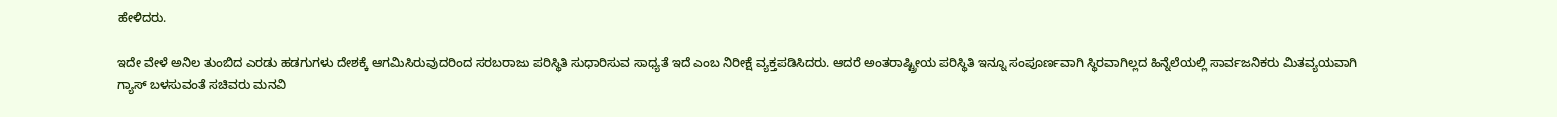ಹೇಳಿದರು.

ಇದೇ ವೇಳೆ ಅನಿಲ ತುಂಬಿದ ಎರಡು ಹಡಗುಗಳು ದೇಶಕ್ಕೆ ಆಗಮಿಸಿರುವುದರಿಂದ ಸರಬರಾಜು ಪರಿಸ್ಥಿತಿ ಸುಧಾರಿಸುವ ಸಾಧ್ಯತೆ ಇದೆ ಎಂಬ ನಿರೀಕ್ಷೆ ವ್ಯಕ್ತಪಡಿಸಿದರು. ಆದರೆ ಅಂತರಾಷ್ಟ್ರೀಯ ಪರಿಸ್ಥಿತಿ ಇನ್ನೂ ಸಂಪೂರ್ಣವಾಗಿ ಸ್ಥಿರವಾಗಿಲ್ಲದ ಹಿನ್ನೆಲೆಯಲ್ಲಿ ಸಾರ್ವಜನಿಕರು ಮಿತವ್ಯಯವಾಗಿ ಗ್ಯಾಸ್ ಬಳಸುವಂತೆ ಸಚಿವರು ಮನವಿ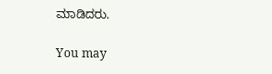ಮಾಡಿದರು.

You may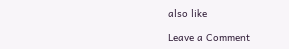also like

Leave a Comment